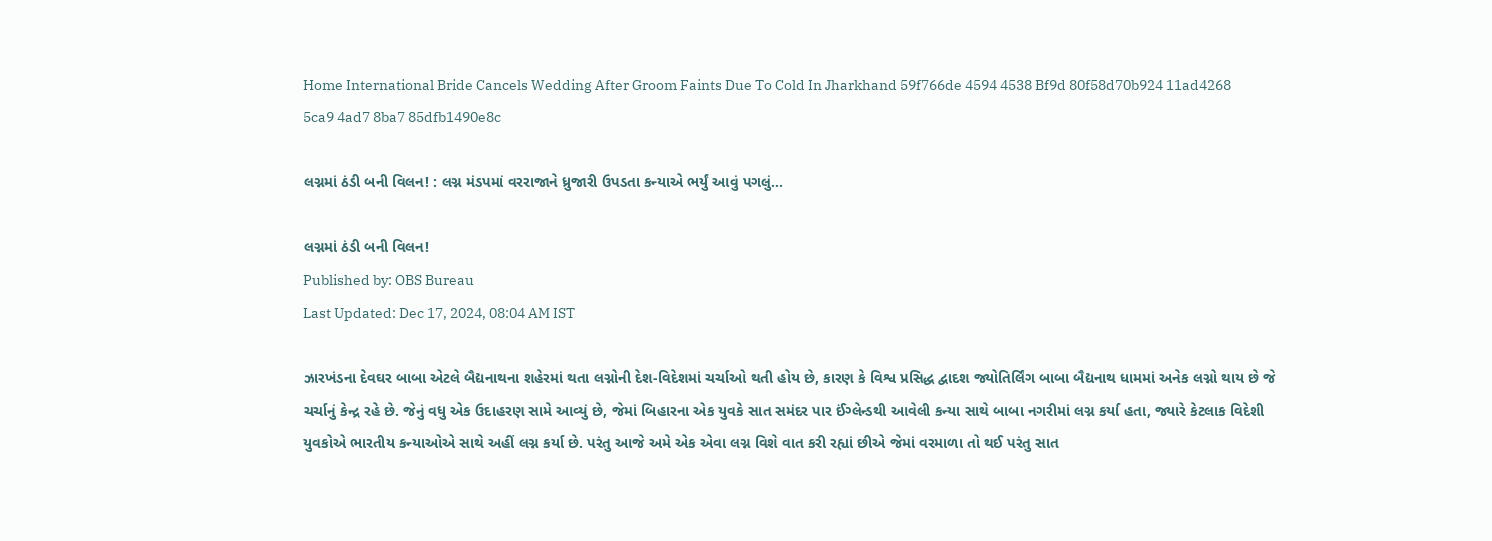Home International Bride Cancels Wedding After Groom Faints Due To Cold In Jharkhand 59f766de 4594 4538 Bf9d 80f58d70b924 11ad4268 5ca9 4ad7 8ba7 85dfb1490e8c

લગ્નમાં ઠંડી બની વિલન! : લગ્ન મંડપમાં વરરાજાને ધ્રુજારી ઉપડતા કન્યાએ ભર્યું આવું પગલું...

લગ્નમાં ઠંડી બની વિલન!
Published by: OBS Bureau
Last Updated: Dec 17, 2024, 08:04 AM IST

ઝારખંડના દેવઘર બાબા એટલે બૈદ્યનાથના શહેરમાં થતા લગ્નોની દેશ-વિદેશમાં ચર્ચાઓ થતી હોય છે, કારણ કે વિશ્વ પ્રસિદ્ધ દ્વાદશ જ્યોતિર્લિંગ બાબા બૈદ્યનાથ ધામમાં અનેક લગ્નો થાય છે જે ચર્ચાનું કેન્દ્ર રહે છે. જેનું વધુ એક ઉદાહરણ સામે આવ્યું છે, જેમાં બિહારના એક યુવકે સાત સમંદર પાર ઈંગ્લેન્ડથી આવેલી કન્યા સાથે બાબા નગરીમાં લગ્ન કર્યા હતા, જ્યારે કેટલાક વિદેશી યુવકોએ ભારતીય કન્યાઓએ સાથે અહીં લગ્ન કર્યા છે. પરંતુ આજે અમે એક એવા લગ્ન વિશે વાત કરી રહ્યાં છીએ જેમાં વરમાળા તો થઈ પરંતુ સાત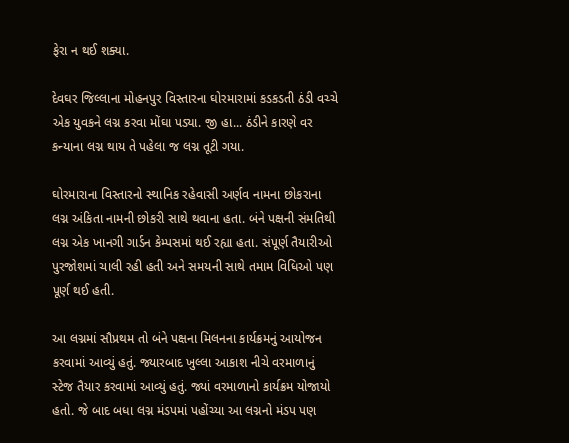ફેરા ન થઈ શક્યા.

દેવઘર જિલ્લાના મોહનપુર વિસ્તારના ઘોરમારામાં કડકડતી ઠંડી વચ્ચે એક યુવકને લગ્ન કરવા મોંઘા પડ્યા. જી હા... ઠંડીને કારણે વર કન્યાના લગ્ન થાય તે પહેલા જ લગ્ન તૂટી ગયા.

ઘોરમારાના વિસ્તારનો સ્થાનિક રહેવાસી અર્ણવ નામના છોકરાના લગ્ન અંકિતા નામની છોકરી સાથે થવાના હતા. બંને પક્ષની સંમતિથી લગ્ન એક ખાનગી ગાર્ડન કેમ્પસમાં થઈ રહ્યા હતા. સંપૂર્ણ તૈયારીઓ પુરજોશમાં ચાલી રહી હતી અને સમયની સાથે તમામ વિધિઓ પણ પૂર્ણ થઈ હતી.

આ લગ્નમાં સૌપ્રથમ તો બંને પક્ષના મિલનના કાર્યક્રમનું આયોજન કરવામાં આવ્યું હતું. જ્યારબાદ ખુલ્લા આકાશ નીચે વરમાળાનું સ્ટેજ તૈયાર કરવામાં આવ્યું હતું. જ્યાં વરમાળાનો કાર્યક્રમ યોજાયો હતો. જે બાદ બધા લગ્ન મંડપમાં પહોંચ્યા આ લગ્નનો મંડપ પણ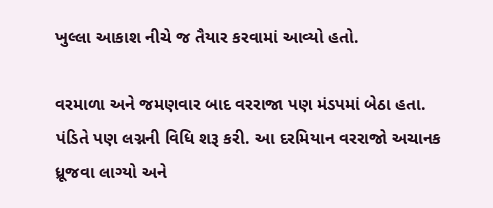ખુલ્લા આકાશ નીચે જ તૈયાર કરવામાં આવ્યો હતો.

વરમાળા અને જમણવાર બાદ વરરાજા પણ મંડપમાં બેઠા હતા. પંડિતે પણ લગ્નની વિધિ શરૂ કરી. આ દરમિયાન વરરાજો અચાનક ધ્રૂજવા લાગ્યો અને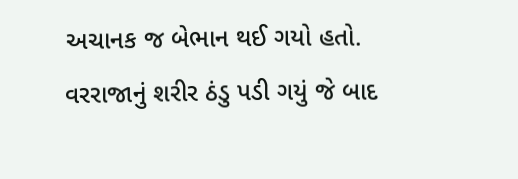અચાનક જ બેભાન થઈ ગયો હતો. વરરાજાનું શરીર ઠંડુ પડી ગયું જે બાદ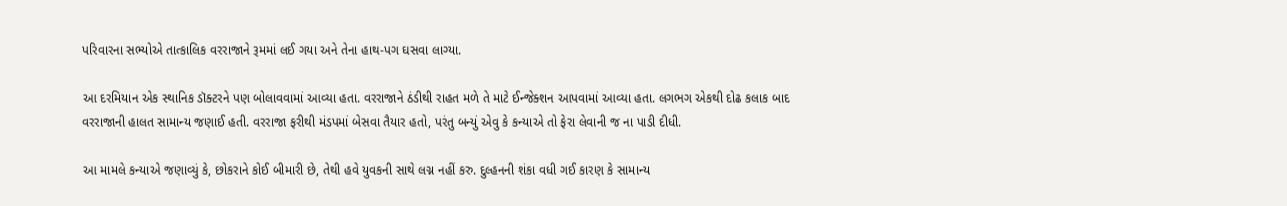પરિવારના સભ્યોએ તાત્કાલિક વરરાજાને રૂમમાં લઈ ગયા અને તેના હાથ-પગ ઘસવા લાગ્યા.

આ દરમિયાન એક સ્થાનિક ડૉક્ટરને પણ બોલાવવામાં આવ્યા હતા. વરરાજાને ઠંડીથી રાહત મળે તે માટે ઈન્જેક્શન આપવામાં આવ્યા હતા. લગભગ એકથી દોઢ કલાક બાદ વરરાજાની હાલત સામાન્ય જણાઈ હતી. વરરાજા ફરીથી મંડપમાં બેસવા તૈયાર હતો, પરંતુ બન્યું એવુ કે કન્યાએ તો ફેરા લેવાની જ ના પાડી દીધી.

આ મામલે કન્યાએ જણાવ્યું કે, છોકરાને કોઈ બીમારી છે, તેથી હવે યુવકની સાથે લગ્ન નહીં કરુ. દુલ્હનની શંકા વધી ગઈ કારણ કે સામાન્ય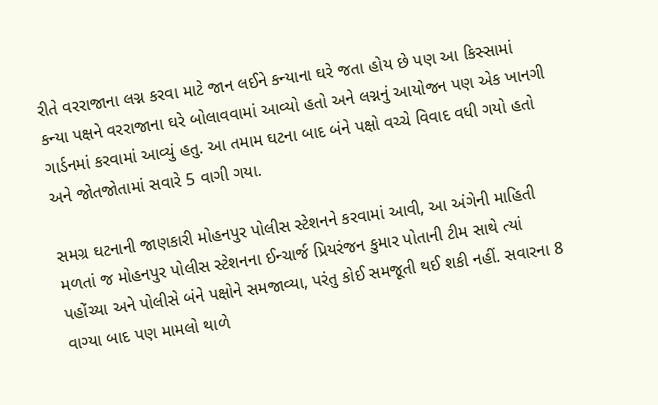રીતે વરરાજાના લગ્ન કરવા માટે જાન લઈને કન્યાના ઘરે જતા હોય છે પણ આ કિસ્સામાં કન્યા પક્ષને વરરાજાના ઘરે બોલાવવામાં આવ્યો હતો અને લગ્નનું આયોજન પણ એક ખાનગી ગાર્ડનમાં કરવામાં આવ્યું હતુ. આ તમામ ઘટના બાદ બંને પક્ષો વચ્ચે વિવાદ વધી ગયો હતો અને જોતજોતામાં સવારે 5 વાગી ગયા.

સમગ્ર ઘટનાની જાણકારી મોહનપુર પોલીસ સ્ટેશનને કરવામાં આવી, આ અંગેની માહિતી મળતાં જ મોહનપુર પોલીસ સ્ટેશનના ઈન્ચાર્જ પ્રિયરંજન કુમાર પોતાની ટીમ સાથે ત્યાં પહોંચ્યા અને પોલીસે બંને પક્ષોને સમજાવ્યા, પરંતુ કોઈ સમજૂતી થઈ શકી નહીં. સવારના 8 વાગ્યા બાદ પણ મામલો થાળે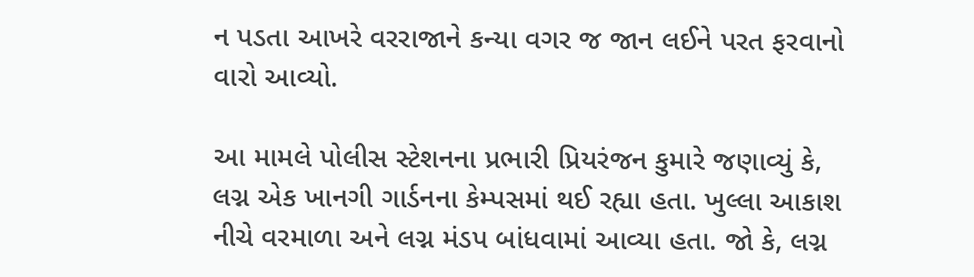ન પડતા આખરે વરરાજાને કન્યા વગર જ જાન લઈને પરત ફરવાનો વારો આવ્યો.

આ મામલે પોલીસ સ્ટેશનના પ્રભારી પ્રિયરંજન કુમારે જણાવ્યું કે, લગ્ન એક ખાનગી ગાર્ડનના કેમ્પસમાં થઈ રહ્યા હતા. ખુલ્લા આકાશ નીચે વરમાળા અને લગ્ન મંડપ બાંધવામાં આવ્યા હતા. જો કે, લગ્ન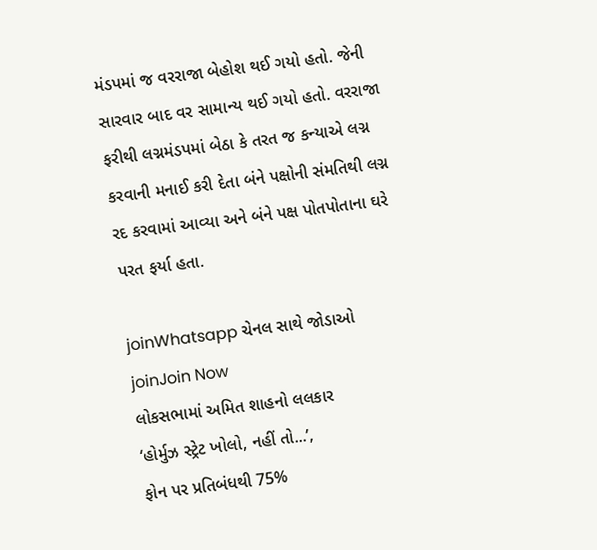મંડપમાં જ વરરાજા બેહોશ થઈ ગયો હતો. જેની સારવાર બાદ વર સામાન્ય થઈ ગયો હતો. વરરાજા ફરીથી લગ્નમંડપમાં બેઠા કે તરત જ કન્યાએ લગ્ન કરવાની મનાઈ કરી દેતા બંને પક્ષોની સંમતિથી લગ્ન રદ કરવામાં આવ્યા અને બંને પક્ષ પોતપોતાના ઘરે પરત ફર્યા હતા.

joinWhatsapp ચેનલ સાથે જોડાઓ
joinJoin Now
લોકસભામાં અમિત શાહનો લલકાર
‘હોર્મુઝ સ્ટ્રેટ ખોલો, નહીં તો...’,
ફોન પર પ્રતિબંધથી 75%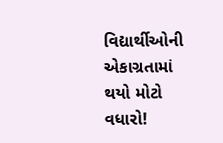વિદ્યાર્થીઓની એકાગ્રતામાં થયો મોટો વધારો!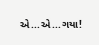એ...એ...ગયા!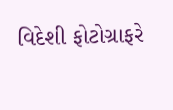વિદેશી ફોટોગ્રાફરે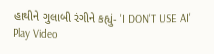હાથીને ગુલાબી રંગીને કહ્યું- 'I DON'T USE AI'
Play Video